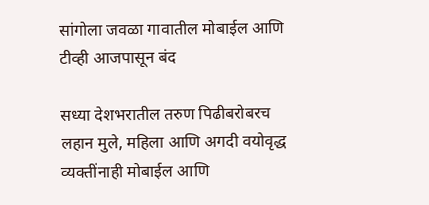सांगोला जवळा गावातील मोबाईल आणि टीव्ही आजपासून बंद

सध्या देशभरातील तरुण पिढीबरोबरच लहान मुले, महिला आणि अगदी वयोवृद्ध व्यक्तींनाही मोबाईल आणि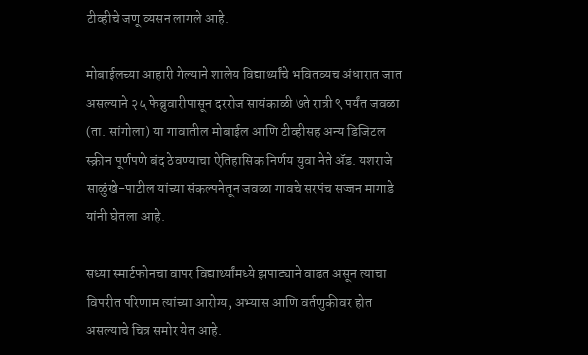टीव्हीचे जणू व्यसन लागले आहे.

मोबाईलच्या आहारी गेल्याने शालेय विद्यार्थ्यांचे भवितव्यच अंधारात जात असल्याने २५ फेब्रुवारीपासून दररोज सायंकाळी ७ते रात्री ९ पर्यंत जवळा (ता. सांगोला) या गावातील मोबाईल आणि टीव्हीसह अन्य डिजिटल स्क्रीन पूर्णपणे बंद ठेवण्याचा ऐतिहासिक निर्णय युवा नेते ॲड. यशराजे साळुंखे-पाटील यांच्या संकल्पनेतून जवळा गावचे सरपंच सज्जन मागाडे यांनी घेतला आहे.

सध्या स्मार्टफोनचा वापर विद्यार्थ्यांमध्ये झपाट्याने वाढत असून त्याचा विपरीत परिणाम त्यांच्या आरोग्य, अभ्यास आणि वर्तणुकीवर होत असल्याचे चित्र समोर येत आहे.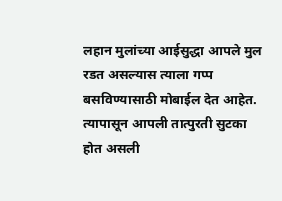लहान मुलांच्या आईसुद्धा आपले मुल रडत असल्यास त्याला गप्प बसविण्यासाठी मोबाईल देत आहेत. त्यापासून आपली तात्पुरती सुटका होत असली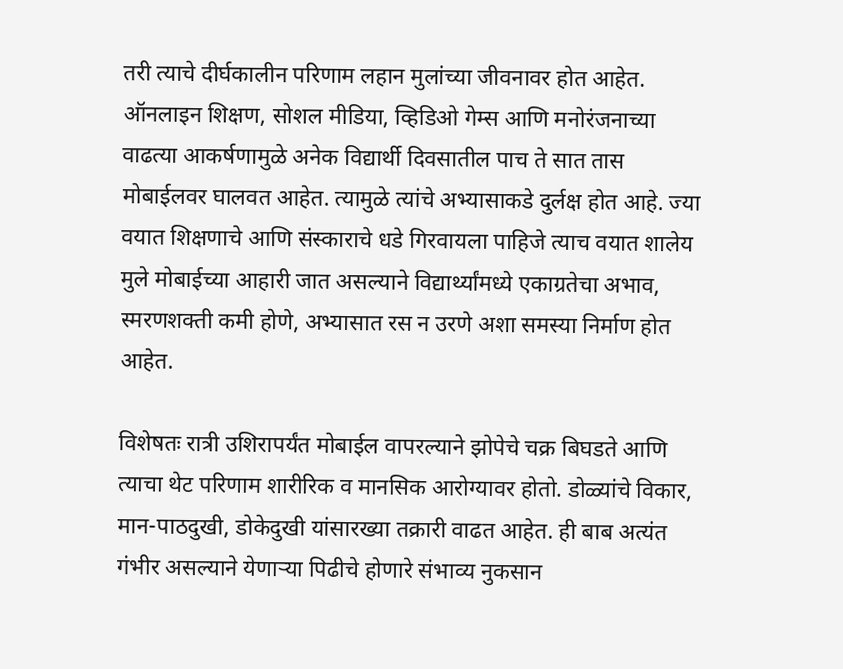तरी त्याचे दीर्घकालीन परिणाम लहान मुलांच्या जीवनावर होत आहेत. ऑनलाइन शिक्षण, सोशल मीडिया, व्हिडिओ गेम्स आणि मनोरंजनाच्या वाढत्या आकर्षणामुळे अनेक विद्यार्थी दिवसातील पाच ते सात तास मोबाईलवर घालवत आहेत. त्यामुळे त्यांचे अभ्यासाकडे दुर्लक्ष होत आहे. ज्या वयात शिक्षणाचे आणि संस्काराचे धडे गिरवायला पाहिजे त्याच वयात शालेय मुले मोबाईच्या आहारी जात असल्याने विद्यार्थ्यांमध्ये एकाग्रतेचा अभाव, स्मरणशक्ती कमी होणे, अभ्यासात रस न उरणे अशा समस्या निर्माण होत आहेत.

विशेषतः रात्री उशिरापर्यंत मोबाईल वापरल्याने झोपेचे चक्र बिघडते आणि त्याचा थेट परिणाम शारीरिक व मानसिक आरोग्यावर होतो. डोळ्यांचे विकार, मान-पाठदुखी, डोकेदुखी यांसारख्या तक्रारी वाढत आहेत. ही बाब अत्यंत गंभीर असल्याने येणाऱ्या पिढीचे होणारे संभाव्य नुकसान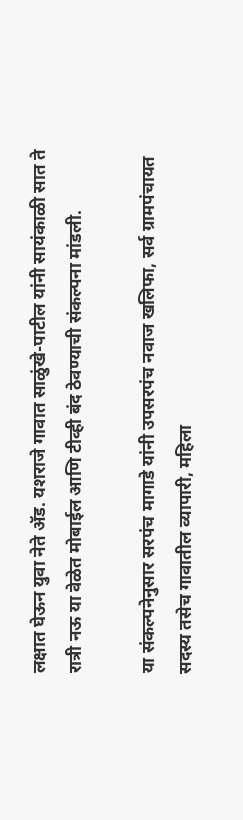लक्षात घेऊन युवा नेते ॲड. यशराजे गावात साळुंखे-पाटील यांनी सायंकाळी सात ते रात्री नऊ या वेळेत मोबाईल आणि टीव्ही बंद ठेवण्याची संकल्पना मांडली.

या संकल्पनेनुसार सरपंच मागाडे यांनी उपसरपंच नवाज खलिफा, सर्व ग्रामपंचायत सदस्य तसेच गावातील व्यापारी, महिला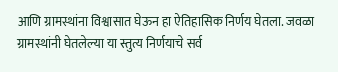आणि ग्रामस्थांना विश्वासात घेऊन हा ऐतिहासिक निर्णय घेतला. जवळा ग्रामस्थांनी घेतलेल्या या स्तुत्य निर्णयाचे सर्व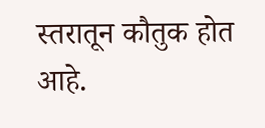स्तरातून कौतुक होत आहे.